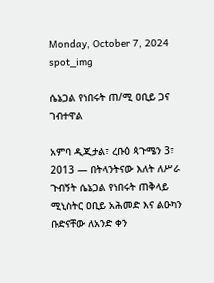Monday, October 7, 2024
spot_img

ሴኔጋል የነበሩት ጠ/ሚ ዐቢይ ጋና ገብተዋል

አምባ ዲጂታል፣ ረቡዕ ጳጉሜን 3፣ 2013 ― በትላንትናው እለት ለሥራ ጉብኝት ሴኔጋል የነበሩት ጠቅላይ ሚኒስትር ዐቢይ አሕመድ እና ልዑካን ቡድናቸው ለአንድ ቀን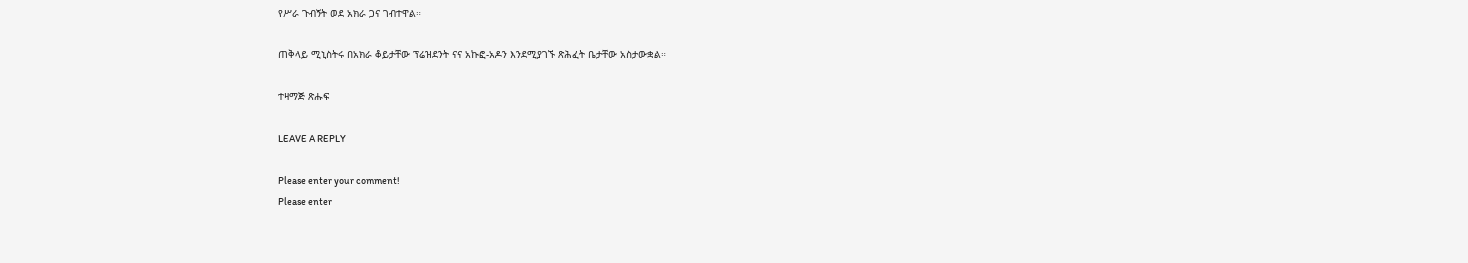የሥራ ጉብኝት ወደ አክራ ጋና ገብተዋል።

ጠቅላይ ሚኒስትሩ በአክራ ቆይታቸው ፕሬዝደንት ናና አኩፎ-አዶን እንደሚያገኙ ጽሕፈት ቤታቸው አስታውቋል።

ተዛማጅ ጽሑፍ

LEAVE A REPLY

Please enter your comment!
Please enter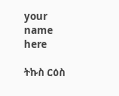your name here

ትኩስ ርዕስ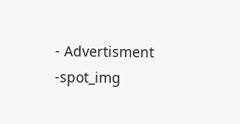- Advertisment -spot_img